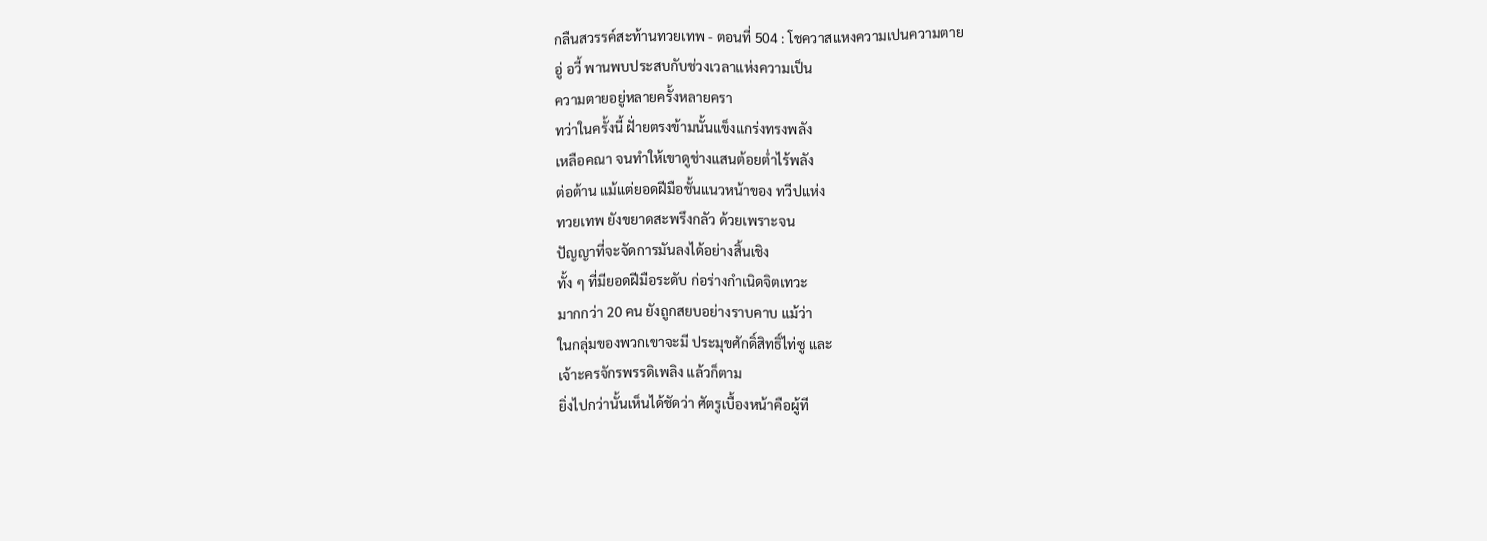กลืนสวรรค์สะท้านทวยเทพ - ตอนที่ 504 : โชควาสแหงความเปนความตาย
อู่ อวี้ พานพบประสบกับช่วงเวลาแห่งความเป็น
ความตายอยู่หลายครั้งหลายครา
ทว่าในครั้งนี้ ฝั่ายตรงข้ามนั้นแข็งแกร่งทรงพลัง
เหลือคณา จนทำให้เขาดูช่างแสนต้อยต่ำไร้พลัง
ต่อต้าน แม้แต่ยอดฝีมือชั้นแนวหน้าของ ทวีปแห่ง
ทวยเทพ ยังขยาดสะพรึงกลัว ด้วยเพราะจน
ปัญญาที่จะจัดการมันลงได้อย่างสิ้นเชิง
ทั้ง ๆ ที่มียอดฝีมือระดับ ก่อร่างกำเนิดจิตเทวะ
มากกว่า 20 คน ยังถูกสยบอย่างราบคาบ แม้ว่า
ในกลุ่มของพวกเขาจะมี ประมุขศักดิ์สิทธิ์ไท่ซู และ
เจ้าะครจักรพรรดิเพลิง แล้วก็ตาม
ยิ่งไปกว่านั้นเห็นได้ชัดว่า ศัตรูเบื้องหน้าคือผู้ที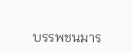บรรพชนมาร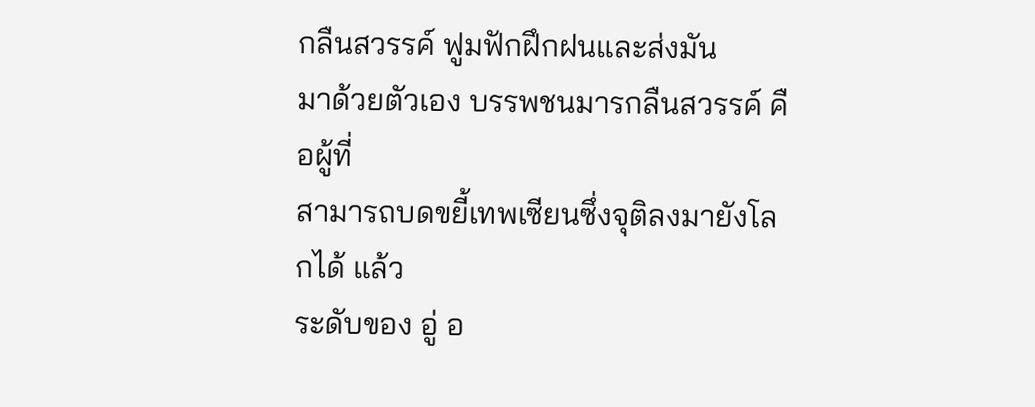กลืนสวรรค์ ฟูมฟักฝึกฝนและส่งมัน
มาด้วยตัวเอง บรรพชนมารกลืนสวรรค์ คือผู้ที่
สามารถบดขยี้เทพเซียนซึ่งจุติลงมายังโลกได้ แล้ว
ระดับของ อู่ อ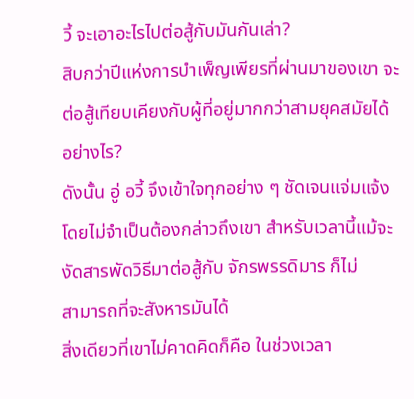วี้ จะเอาอะไรไปต่อสู้กับมันกันเล่า?
สิบกว่าปีแห่งการบำเพ็ญเพียรที่ผ่านมาของเขา จะ
ต่อสู้เทียบเคียงกับผู้ที่อยู่มากกว่าสามยุคสมัยได้
อย่างไร?
ดังนั้น อู่ อวี้ จึงเข้าใจทุกอย่าง ๆ ชัดเจนแจ่มแจ้ง
โดยไม่จำเป็นต้องกล่าวถึงเขา สำหรับเวลานี้แม้จะ
งัดสารพัดวิธีมาต่อสู้กับ จักรพรรดิมาร ก็ไม่
สามารถที่จะสังหารมันได้
สิ่งเดียวที่เขาไม่คาดคิดก็คือ ในช่วงเวลา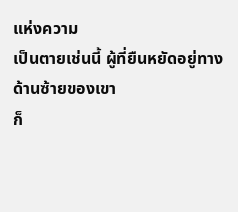แห่งความ
เป็นตายเช่นนี้ ผู้ที่ยืนหยัดอยู่ทางด้านซ้ายของเขา
ก็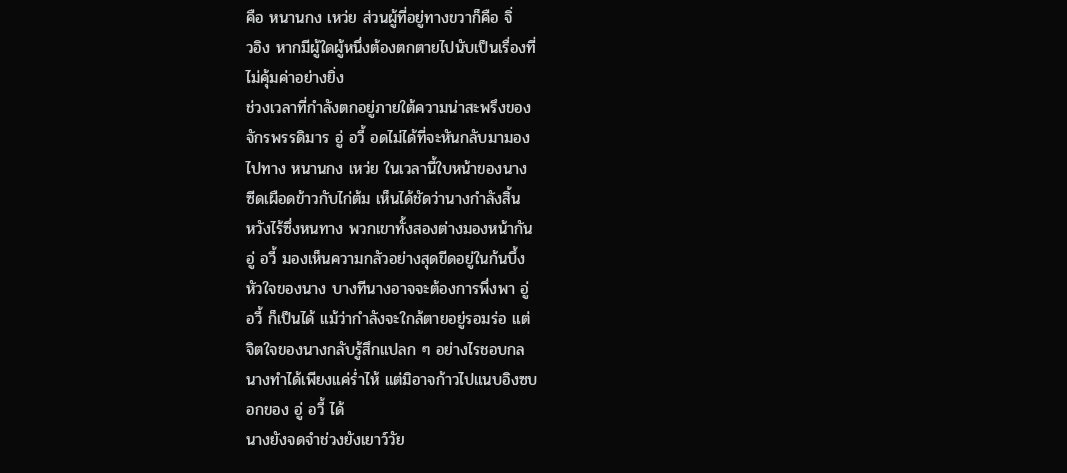คือ หนานกง เหว่ย ส่วนผู้ที่อยู่ทางขวาก็คือ จิ่
วอิง หากมีผู้ใดผู้หนึ่งต้องตกตายไปนับเป็นเรื่องที่
ไม่คุ้มค่าอย่างยิ่ง
ช่วงเวลาที่กำลังตกอยู่ภายใต้ความน่าสะพรึงของ
จักรพรรดิมาร อู่ อวี้ อดไม่ได้ที่จะหันกลับมามอง
ไปทาง หนานกง เหว่ย ในเวลานี้ใบหน้าของนาง
ซีดเผือดข้าวกับไก่ต้ม เห็นได้ชัดว่านางกำลังสิ้น
หวังไร้ซึ่งหนทาง พวกเขาทั้งสองต่างมองหน้ากัน
อู่ อวี้ มองเห็นความกลัวอย่างสุดขีดอยู่ในก้นบึ้ง
หัวใจของนาง บางทีนางอาจจะต้องการพึ่งพา อู่
อวี้ ก็เป็นได้ แม้ว่ากำลังจะใกล้ตายอยู่รอมร่อ แต่
จิตใจของนางกลับรู้สึกแปลก ๆ อย่างไรชอบกล
นางทำได้เพียงแค่ร่ำไห้ แต่มิอาจก้าวไปแนบอิงซบ
อกของ อู่ อวี้ ได้
นางยังจดจำช่วงยังเยาว์วัย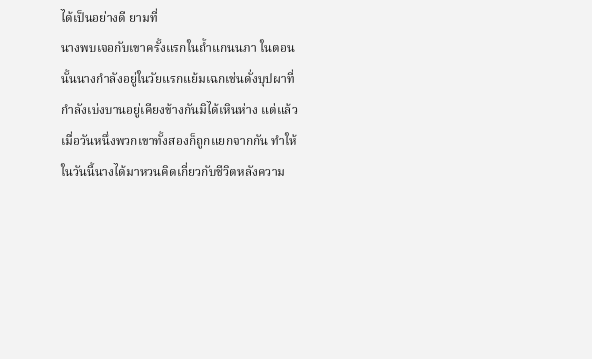ได้เป็นอย่างดี ยามที่
นางพบเจอกับเขาครั้งแรกในถ้ำแกนนภา ในตอน
นั้นนางกำลังอยู่ในวัยแรกแย้มเฉกเช่นดั่งบุปผาที่
กำลังเบ่งบานอยู่เคียงข้างกันมิได้เหินห่าง แต่แล้ว
เมื่อวันหนึ่งพวกเขาทั้งสองก็ถูกแยกจากกัน ทำให้
ในวันนี้นางได้มาหวนคิดเกี่ยวกับชีวิตหลังความ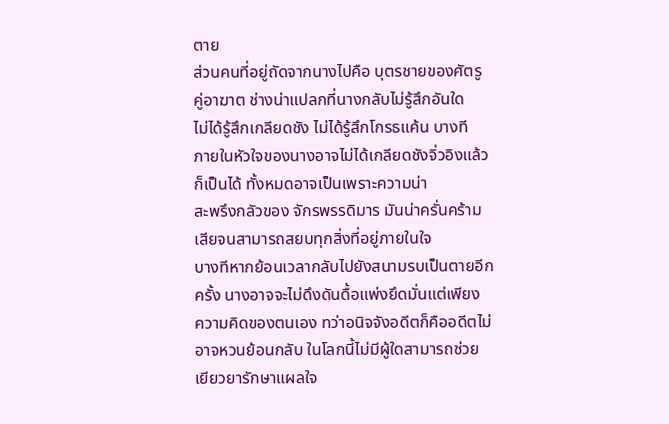ตาย
ส่วนคนที่อยู่ถัดจากนางไปคือ บุตรชายของศัตรู
คู่อาฆาต ช่างน่าแปลกที่นางกลับไม่รู้สึกอันใด
ไม่ได้รู้สึกเกลียดชัง ไม่ได้รู้สึกโกรธแค้น บางที
ภายในหัวใจของนางอาจไม่ได้เกลียดชังจิ่วอิงแล้ว
ก็เป็นได้ ทั้งหมดอาจเป็นเพราะความน่า
สะพรึงกลัวของ จักรพรรดิมาร มันน่าครั่นคร้าม
เสียจนสามารถสยบทุกสิ่งที่อยู่ภายในใจ
บางทีหากย้อนเวลากลับไปยังสนามรบเป็นตายอีก
ครั้ง นางอาจจะไม่ดึงดันดื้อแพ่งยึดมั่นแต่เพียง
ความคิดของตนเอง ทว่าอนิจจังอดีตก็คืออดีตไม่
อาจหวนย้อนกลับ ในโลกนี้ไม่มีผู้ใดสามารถช่วย
เยียวยารักษาแผลใจ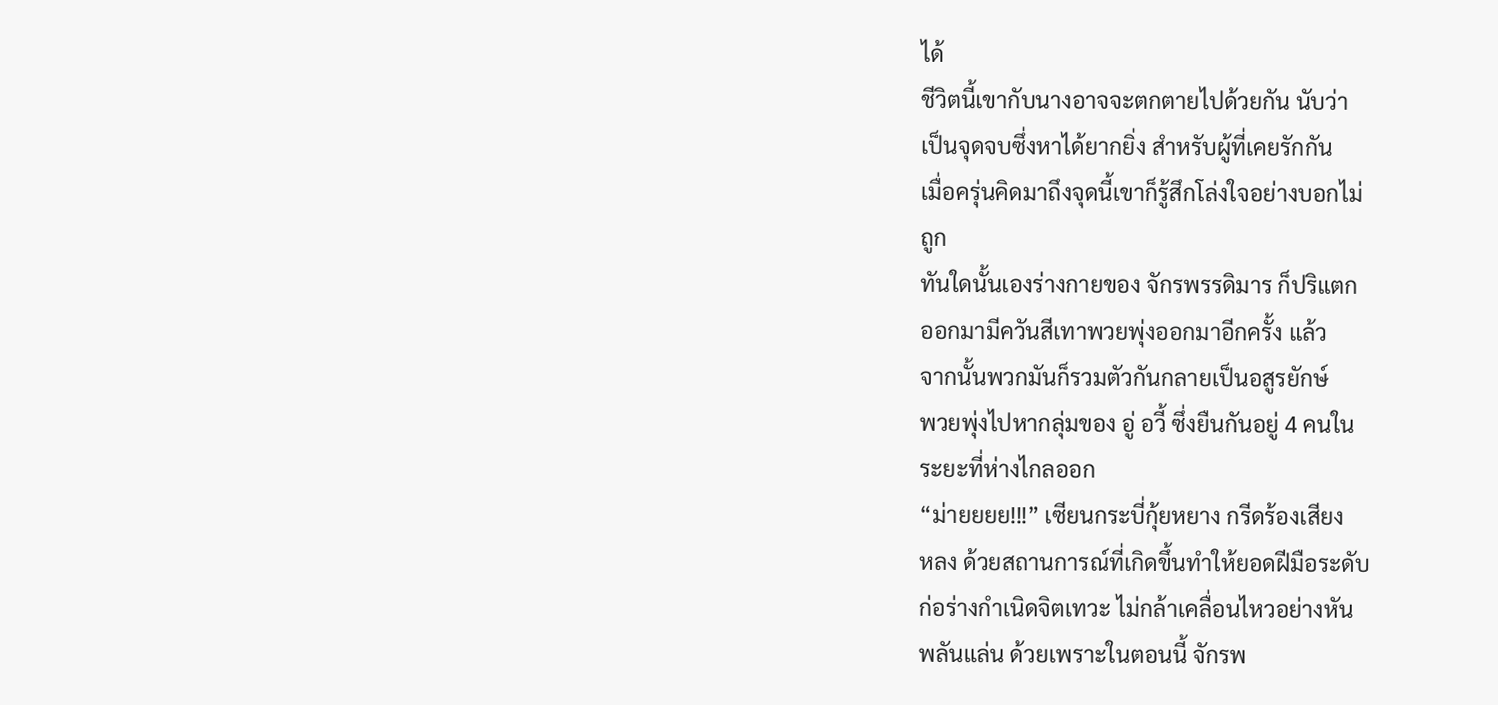ได้
ชีวิตนี้เขากับนางอาจจะตกตายไปด้วยกัน นับว่า
เป็นจุดจบซึ่งหาได้ยากยิ่ง สำหรับผู้ที่เคยรักกัน
เมื่อครุ่นคิดมาถึงจุดนี้เขาก็รู้สึกโล่งใจอย่างบอกไม่
ถูก
ทันใดนั้นเองร่างกายของ จักรพรรดิมาร ก็ปริแตก
ออกมามีควันสีเทาพวยพุ่งออกมาอีกครั้ง แล้ว
จากนั้นพวกมันก็รวมตัวกันกลายเป็นอสูรยักษ์
พวยพุ่งไปหากลุ่มของ อู่ อวี้ ซึ่งยืนกันอยู่ 4 คนใน
ระยะที่ห่างไกลออก
“ม่ายยยย!!!” เซียนกระบี่กุ้ยหยาง กรีดร้องเสียง
หลง ด้วยสถานการณ์ที่เกิดขึ้นทำให้ยอดฝีมือระดับ
ก่อร่างกำเนิดจิตเทวะ ไม่กล้าเคลื่อนไหวอย่างหัน
พลันแล่น ด้วยเพราะในตอนนี้ จักรพ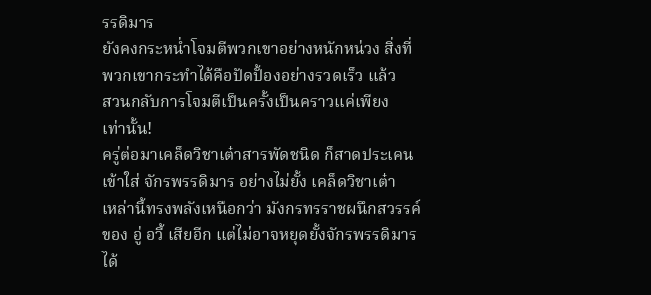รรดิมาร
ยังคงกระหน่ำโจมตีพวกเขาอย่างหนักหน่วง สิ่งที่
พวกเขากระทำได้คือปัดปั้องอย่างรวดเร็ว แล้ว
สวนกลับการโจมตีเป็นครั้งเป็นคราวแค่เพียง
เท่านั้น!
ครู่ต่อมาเคล็ดวิชาเต๋าสารพัดชนิด ก็สาดประเคน
เข้าใส่ จักรพรรดิมาร อย่างไม่ยั้ง เคล็ดวิชาเต๋า
เหล่านี้ทรงพลังเหนือกว่า มังกรทรราชผนึกสวรรค์
ของ อู่ อวี้ เสียอีก แต่ไม่อาจหยุดยั้งจักรพรรดิมาร
ได้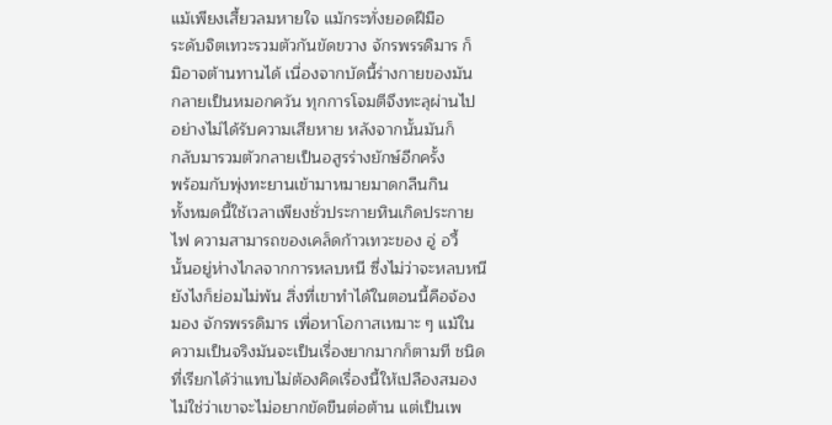แม้เพียงเสี้ยวลมหายใจ แม้กระทั่งยอดฝีมือ
ระดับจิตเทวะรวมตัวกันขัดขวาง จักรพรรดิมาร ก็
มิอาจต้านทานได้ เนื่องจากบัดนี้ร่างกายของมัน
กลายเป็นหมอกควัน ทุกการโจมตีจึงทะลุผ่านไป
อย่างไม่ได้รับความเสียหาย หลังจากนั้นมันก็
กลับมารวมตัวกลายเป็นอสูรร่างยักษ์อีกครั้ง
พร้อมกับพุ่งทะยานเข้ามาหมายมาดกลืนกิน
ทั้งหมดนี้ใช้เวลาเพียงชั่วประกายหินเกิดประกาย
ไฟ ความสามารถของเคล็ดก้าวเทวะของ อู่ อวี้
นั้นอยู่ห่างไกลจากการหลบหนี ซึ่งไม่ว่าจะหลบหนี
ยังไงก็ย่อมไม่พ้น สิ่งที่เขาทำได้ในตอนนี้คือจ้อง
มอง จักรพรรดิมาร เพื่อหาโอกาสเหมาะ ๆ แม้ใน
ความเป็นจริงมันจะเป็นเรื่องยากมากก็ตามที ชนิด
ที่เรียกได้ว่าแทบไม่ต้องคิดเรื่องนี้ให้เปลืองสมอง
ไม่ใช่ว่าเขาจะไม่อยากขัดขืนต่อต้าน แต่เป็นเพ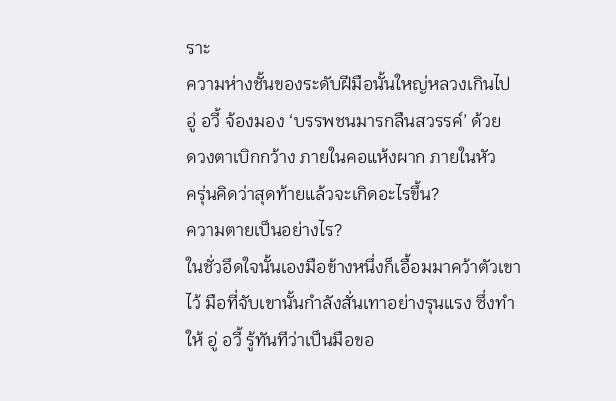ราะ
ความห่างชั้นของระดับฝีมือนั้นใหญ่หลวงเกินไป
อู่ อวี้ จ้องมอง ‘บรรพชนมารกลืนสวรรค์’ ด้วย
ดวงตาเบิกกว้าง ภายในคอแห้งผาก ภายในหัว
ครุ่นคิดว่าสุดท้ายแล้วจะเกิดอะไรขึ้น?
ความตายเป็นอย่างไร?
ในชั่วอึดใจนั้นเองมือข้างหนึ่งก็เอื้อมมาคว้าตัวเขา
ไว้ มือที่จับเขานั้นกำลังสั่นเทาอย่างรุนแรง ซึ่งทำ
ให้ อู่ อวี้ รู้ทันทีว่าเป็นมือขอ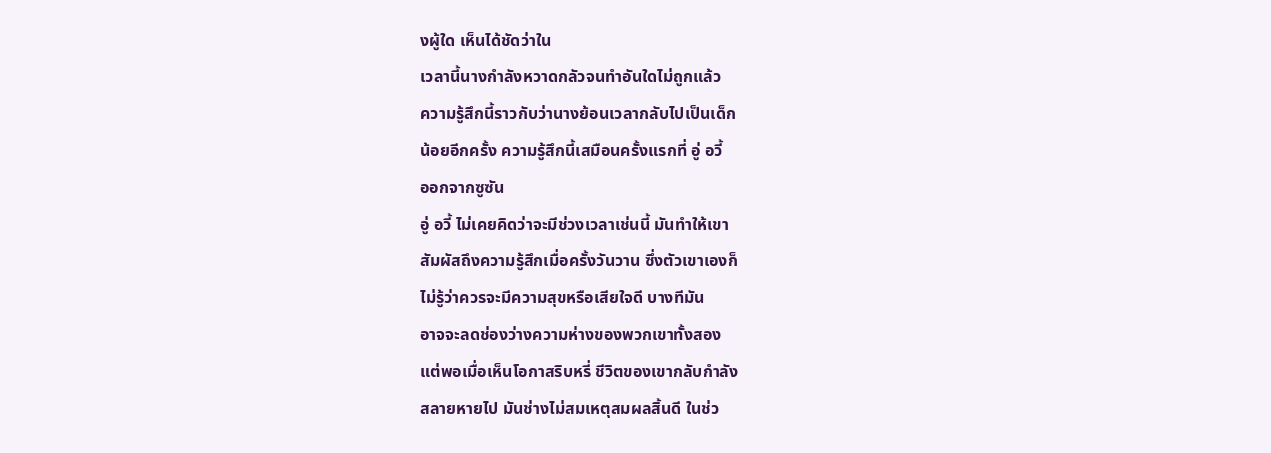งผู้ใด เห็นได้ชัดว่าใน
เวลานี้นางกำลังหวาดกลัวจนทำอันใดไม่ถูกแล้ว
ความรู้สึกนี้ราวกับว่านางย้อนเวลากลับไปเป็นเด็ก
น้อยอีกครั้ง ความรู้สึกนี้เสมือนครั้งแรกที่ อู่ อวี้
ออกจากซูซัน
อู่ อวี้ ไม่เคยคิดว่าจะมีช่วงเวลาเช่นนี้ มันทำให้เขา
สัมผัสถึงความรู้สึกเมื่อครั้งวันวาน ซึ่งตัวเขาเองก็
ไม่รู้ว่าควรจะมีความสุขหรือเสียใจดี บางทีมัน
อาจจะลดช่องว่างความห่างของพวกเขาทั้งสอง
แต่พอเมื่อเห็นโอกาสริบหรี่ ชีวิตของเขากลับกำลัง
สลายหายไป มันช่างไม่สมเหตุสมผลสิ้นดี ในช่ว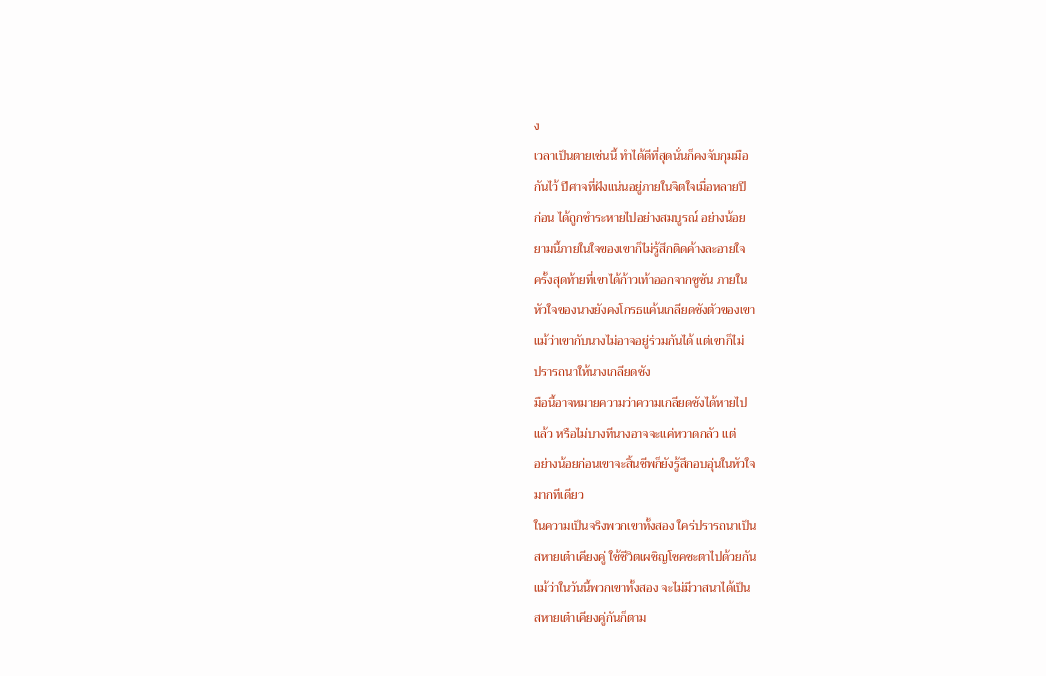ง
เวลาเป็นตายเช่นนี้ ทำได้ดีที่สุดนั่นก็คงจับกุมมือ
กันไว้ ปีศาจที่ฝังแน่นอยู่ภายในจิตใจเมื่อหลายปี
ก่อน ได้ถูกชำระหายไปอย่างสมบูรณ์ อย่างน้อย
ยามนี้ภายในใจของเขาก็ไม่รู้สึกติดค้างละอายใจ
ครั้งสุดท้ายที่เขาได้ก้าวเท้าออกจากซูซัน ภายใน
หัวใจของนางยังคงโกรธแค้นเกลียดชังตัวของเขา
แม้ว่าเขากับนางไม่อาจอยู่ร่วมกันได้ แต่เขาก็ไม่
ปรารถนาให้นางเกลียดชัง
มือนี้อาจหมายความว่าความเกลียดชังได้หายไป
แล้ว หรือไม่บางทีนางอาจจะแค่หวาดกลัว แต่
อย่างน้อยก่อนเขาจะสิ้นชีพก็ยังรู้สึกอบอุ่นในหัวใจ
มากทีเดียว
ในความเป็นจริงพวกเขาทั้งสอง ใคร่ปรารถนาเป็น
สหายเต๋าเคียงคู่ ใช้ชีวิตเผชิญโชคชะตาไปด้วยกัน
แม้ว่าในวันนี้พวกเขาทั้งสอง จะไม่มีวาสนาได้เป็น
สหายเต๋าเคียงคู่กันก็ตาม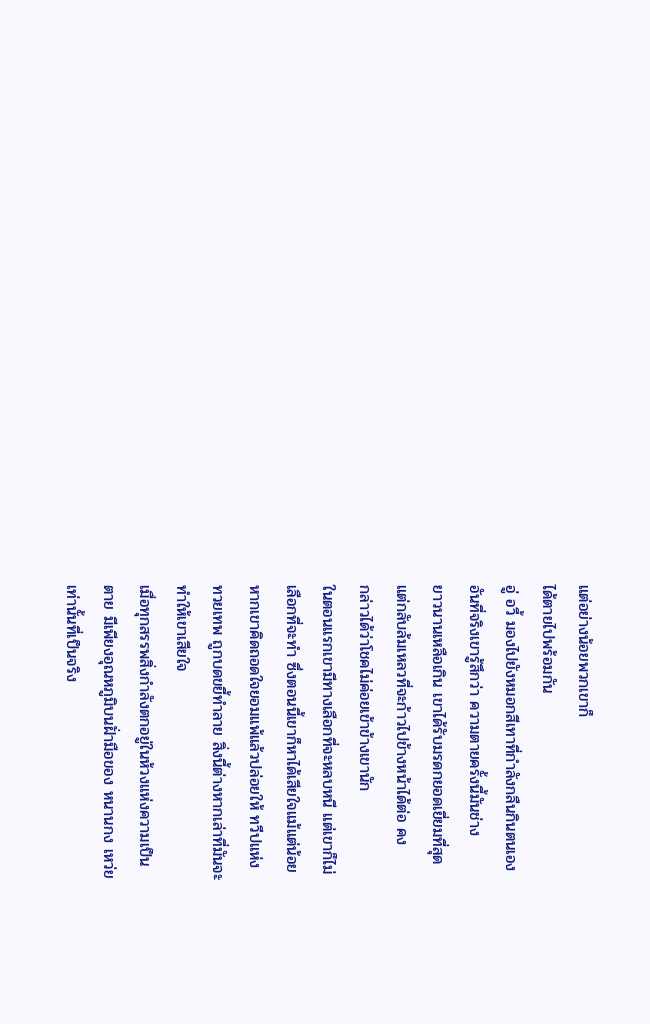แต่อย่างน้อยพวกเขาก็
ได้ตายไปพร้อมกัน
อู่ อวี้ มองไปยังหมอกสีเทาที่กำลังกลืนกินตนเอง
อันที่จริงเขารู้สึกว่า ความตายครั้งนี้มันช่าง
ยาวนานเหลือเกิน เขาได้รับมรดกยอดเยี่ยมที่สุด
แต่กลับล้มเหลวที่จะก้าวไปข้างหน้าได้ต่อ คง
กล่าวได้ว่าโชคไม่ค่อยเข้าข้างเขานัก
ในตอนแรกเขามีทางเลือกที่จะหลบหนี แต่เขาก็ไม่
เลือกที่จะทำ ซึ่งตอนนี้เขาก็หาได้เสียใจแม้แต่น้อย
หากเขาคิดถอดใจยอมแพ้แล้วปล่อยให้ ทวีปแห่ง
ทวยเทพ ถูกบดขยี้ทำลาย สิ่งนี้ต่างหากเล่าที่มันจะ
ทำให้เขาเสียใจ
เมื่อทุกสรรพสิ่งกำลังตกอยู่ในห้วงแห่งความเป็น
ตาย มีเพียงอุณหภูมิบนฝั่ามือของ หนานกง เหว่ย
เท่านั้นที่เป็นจริง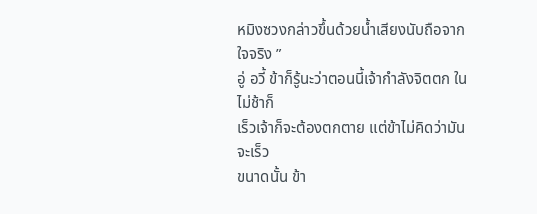หมิงซวงกล่าวขึ้นด้วยน้ำเสียงนับถือจากใจจริง ”
อู่ อวี้ ข้าก็รู้นะว่าตอนนี้เจ้ากำลังจิตตก ในไม่ช้าก็
เร็วเจ้าก็จะต้องตกตาย แต่ข้าไม่คิดว่ามันจะเร็ว
ขนาดนั้น ข้า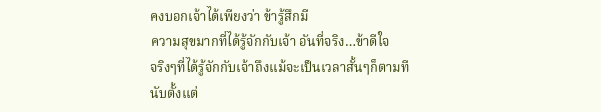คงบอกเจ้าได้เพียงว่า ข้ารู้สึกมี
ความสุขมากที่ได้รู้จักกับเจ้า อันที่จริง…ข้าดีใจ
จริงๆที่ได้รู้จักกับเจ้าถึงแม้จะเป็นเวลาสั้นๆก็ตามที
นับตั้งแต่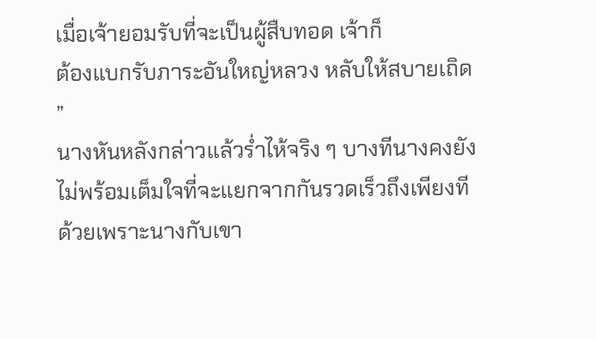เมื่อเจ้ายอมรับที่จะเป็นผู้สืบทอด เจ้าก็
ต้องแบกรับภาระอันใหญ่หลวง หลับให้สบายเถิด
”
นางหันหลังกล่าวแล้วร่ำไห้จริง ๆ บางทีนางคงยัง
ไม่พร้อมเต็มใจที่จะแยกจากกันรวดเร็วถึงเพียงที
ด้วยเพราะนางกับเขา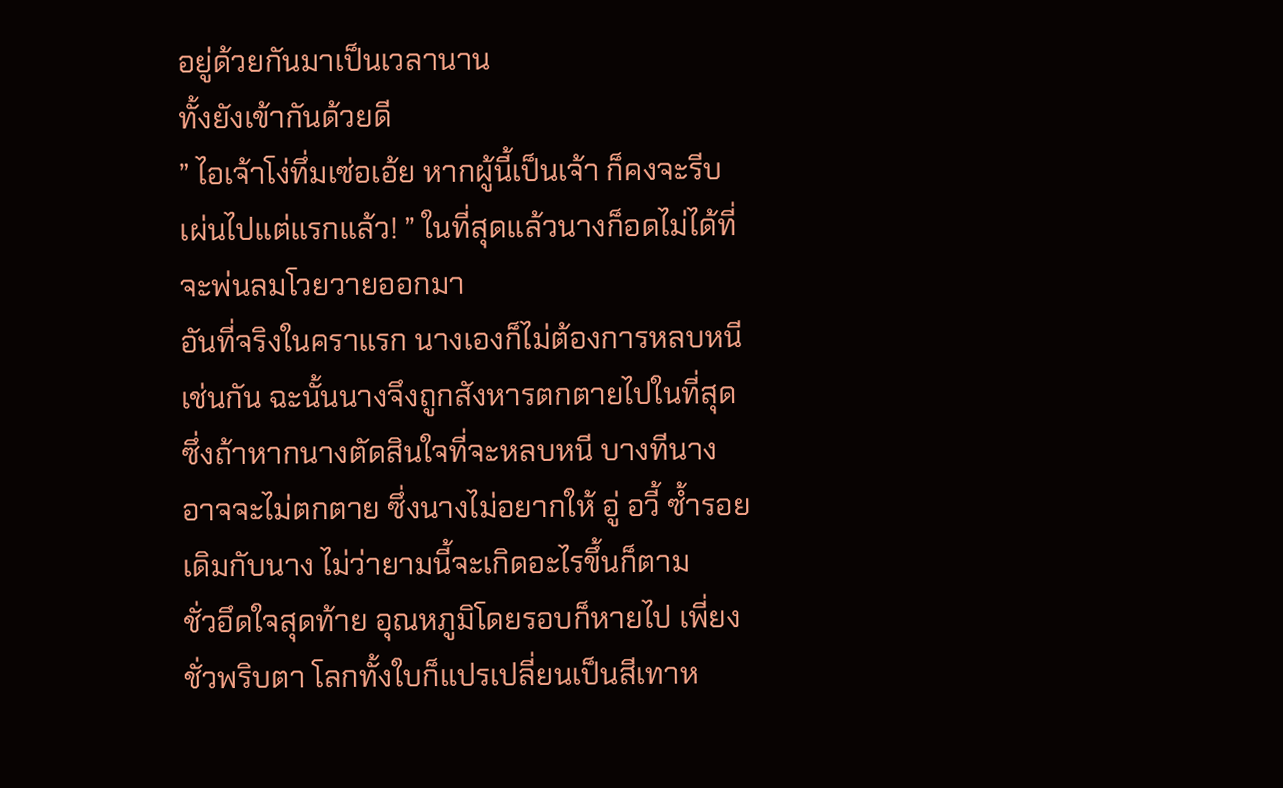อยู่ด้วยกันมาเป็นเวลานาน
ทั้งยังเข้ากันด้วยดี
” ไอเจ้าโง่ทึ่มเซ่อเอ้ย หากผู้นี้เป็นเจ้า ก็คงจะรีบ
เผ่นไปแต่แรกแล้ว! ” ในที่สุดแล้วนางก็อดไม่ได้ที่
จะพ่นลมโวยวายออกมา
อันที่จริงในคราแรก นางเองก็ไม่ต้องการหลบหนี
เช่นกัน ฉะนั้นนางจึงถูกสังหารตกตายไปในที่สุด
ซึ่งถ้าหากนางตัดสินใจที่จะหลบหนี บางทีนาง
อาจจะไม่ตกตาย ซึ่งนางไม่อยากให้ อู่ อวี้ ซ้ำรอย
เดิมกับนาง ไม่ว่ายามนี้จะเกิดอะไรขึ้นก็ตาม
ชั่วอึดใจสุดท้าย อุณหภูมิโดยรอบก็หายไป เพี่ยง
ชั่วพริบตา โลกทั้งใบก็แปรเปลี่ยนเป็นสีเทาห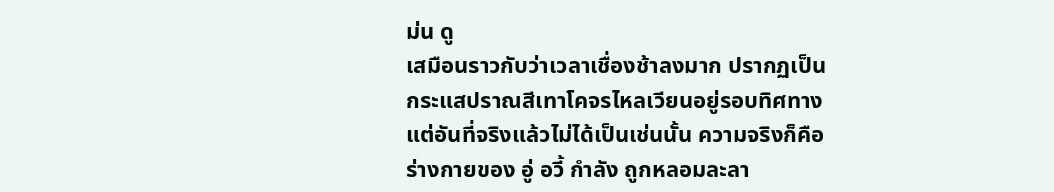ม่น ดู
เสมือนราวกับว่าเวลาเชื่องช้าลงมาก ปรากฏเป็น
กระแสปราณสีเทาโคจรไหลเวียนอยู่รอบทิศทาง
แต่อันที่จริงแล้วไม่ได้เป็นเช่นนั้น ความจริงก็คือ
ร่างกายของ อู่ อวี้ กำลัง ถูกหลอมละลา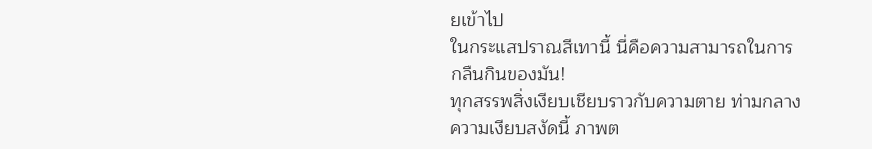ยเข้าไป
ในกระแสปราณสีเทานี้ นี่คือความสามารถในการ
กลืนกินของมัน!
ทุกสรรพสิ่งเงียบเชียบราวกับความตาย ท่ามกลาง
ความเงียบสงัดนี้ ภาพต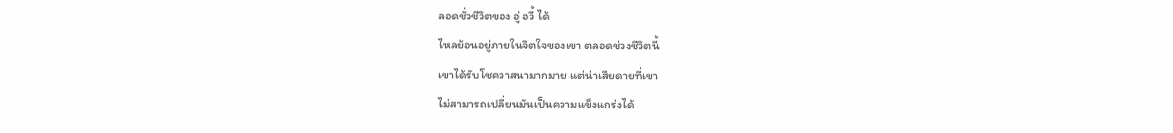ลอดชั่วชีวิตของ อู่ อวี้ ได้
ไหลย้อนอยู่ภายในจิตใจของเขา ตลอดช่วงชีวิตนี้
เขาได้รับโชควาสนามากมาย แต่น่าเสียดายที่เขา
ไม่สามารถเปลี่ยนมันเป็นความแข็งแกร่งได้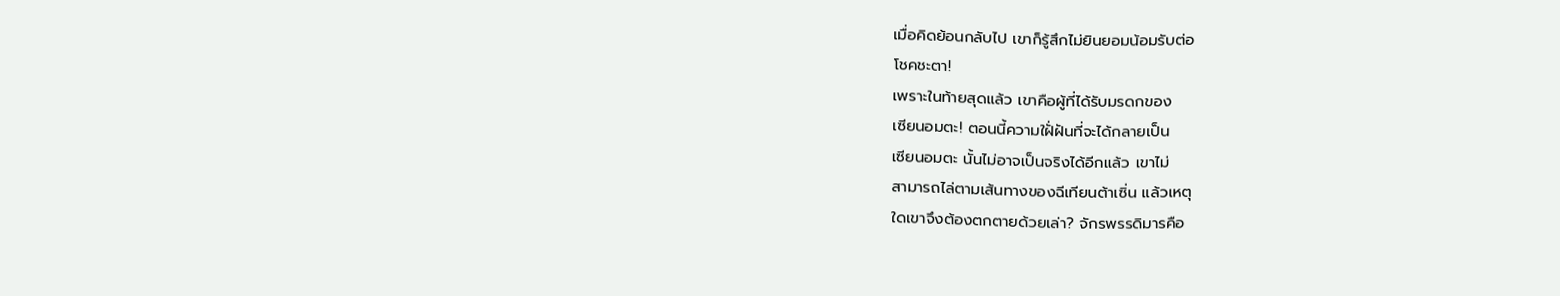เมื่อคิดย้อนกลับไป เขาก็รู้สึกไม่ยินยอมน้อมรับต่อ
โชคชะตา!
เพราะในท้ายสุดแล้ว เขาคือผู้ที่ได้รับมรดกของ
เซียนอมตะ! ตอนนี้ความใฝั่ฝันที่จะได้กลายเป็น
เซียนอมตะ นั้นไม่อาจเป็นจริงได้อีกแล้ว เขาไม่
สามารถไล่ตามเส้นทางของฉีเทียนต้าเซิ่น แล้วเหตุ
ใดเขาจึงต้องตกตายด้วยเล่า? จักรพรรดิมารคือ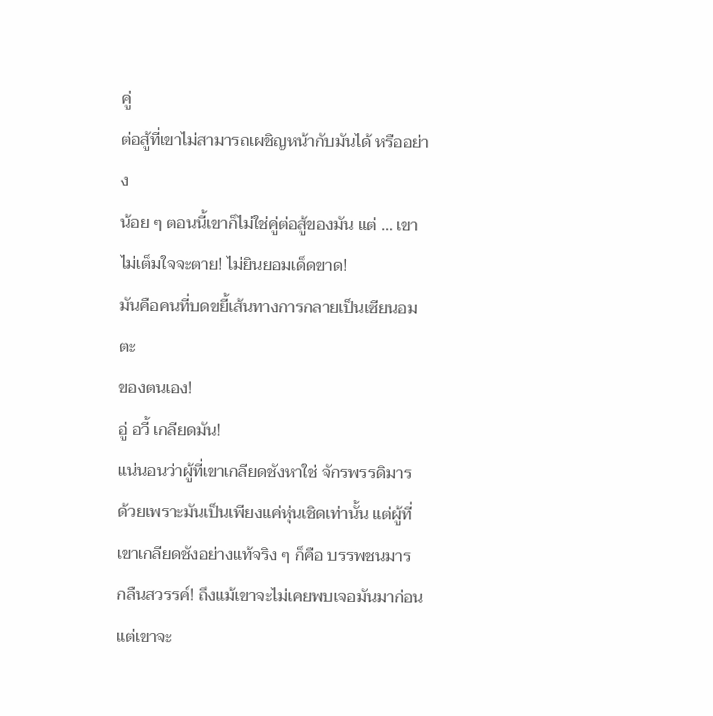คู่
ต่อสู้ที่เขาไม่สามารถเผชิญหน้ากับมันได้ หรืออย่าง
น้อย ๆ ตอนนี้เขาก็ไม่ใช่คู่ต่อสู้ของมัน แต่ … เขา
ไม่เต็มใจจะตาย! ไม่ยินยอมเด็ดขาด!
มันคือคนที่บดขยี้เส้นทางการกลายเป็นเซียนอมตะ
ของตนเอง!
อู่ อวี้ เกลียดมัน!
แน่นอนว่าผู้ที่เขาเกลียดชังหาใช่ จักรพรรดิมาร
ด้วยเพราะมันเป็นเพียงแค่หุ่นเชิดเท่านั้น แต่ผู้ที่
เขาเกลียดชังอย่างแท้จริง ๆ ก็คือ บรรพชนมาร
กลืนสวรรค์! ถึงแม้เขาจะไม่เคยพบเจอมันมาก่อน
แต่เขาจะ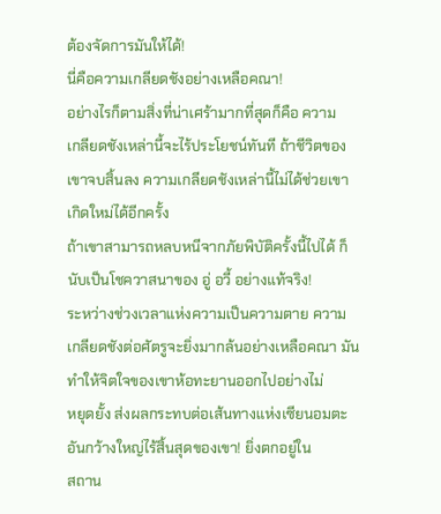ต้องจัดการมันให้ได้!
นี่คือความเกลียดชังอย่างเหลือคณา!
อย่างไรก็ตามสิ่งที่น่าเศร้ามากที่สุดก็คือ ความ
เกลียดชังเหล่านี้จะไร้ประโยชน์ทันที ถ้าชีวิตของ
เขาจบสิ้นลง ความเกลียดชังเหล่านี้ไม่ได้ช่วยเขา
เกิดใหม่ได้อีกครั้ง
ถ้าเขาสามารถหลบหนีจากภัยพิบัติครั้งนี้ไปได้ ก็
นับเป็นโชควาสนาของ อู่ อวี้ อย่างแท้จริง!
ระหว่างช่วงเวลาแห่งความเป็นความตาย ความ
เกลียดชังต่อศัตรูจะยิ่งมากล้นอย่างเหลือคณา มัน
ทำให้จิตใจของเขาห้อทะยานออกไปอย่างไม่
หยุดยั้ง ส่งผลกระทบต่อเส้นทางแห่งเซียนอมตะ
อันกว้างใหญ่ไร้สิ้นสุดของเขา! ยิ่งตกอยู่ใน
สถาน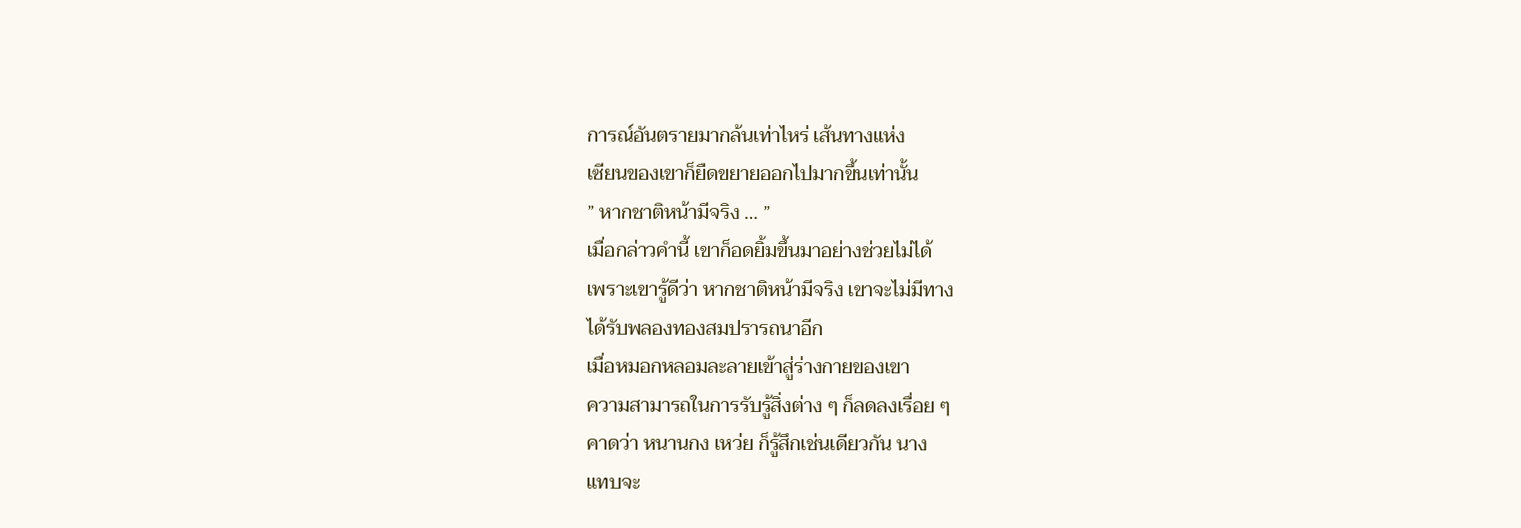การณ์อันตรายมากล้นเท่าไหร่ เส้นทางแห่ง
เซียนของเขาก็ยืดขยายออกไปมากขึ้นเท่านั้น
” หากชาติหน้ามีจริง … ”
เมื่อกล่าวคำนี้ เขาก็อดยิ้มขึ้นมาอย่างช่วยไม่ได้
เพราะเขารู้ดีว่า หากชาติหน้ามีจริง เขาจะไม่มีทาง
ได้รับพลองทองสมปรารถนาอีก
เมื่อหมอกหลอมละลายเข้าสู่ร่างกายของเขา
ความสามารถในการรับรู้สิ่งต่าง ๆ ก็ลดลงเรื่อย ๆ
คาดว่า หนานกง เหว่ย ก็รู้สึกเช่นเดียวกัน นาง
แทบจะ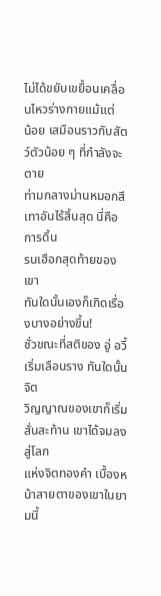ไม่ได้ขยับเขยื้อนเคลื่อนไหวร่างกายแม้แต่
น้อย เสมือนราวกับสัตว์ตัวน้อย ๆ ที่กำลังจะตาย
ท่ามกลางม่านหมอกสีเทาอันไร้สิ้นสุด นี่คือการดิ้น
รนเฮือกสุดท้ายของเขา
ทันใดนั้นเองก็เกิดเรื่องบางอย่างขึ้น!
ชั่วขณะที่สติของ อู่ อวี้ เริ่มเลือนราง ทันใดนั้นจิต
วิญญาณของเขาก็เริ่มสั่นสะท้าน เขาได้จมลงสู่โลก
แห่งจิตทองคำ เบื้องหน้าสายตาของเขาในยามนี้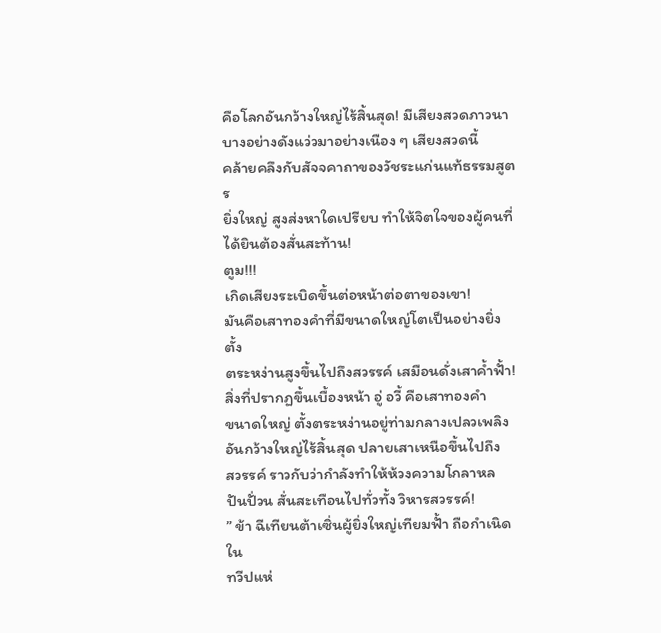คือโลกอันกว้างใหญ่ไร้สิ้นสุด! มีเสียงสวดภาวนา
บางอย่างดังแว่วมาอย่างเนือง ๆ เสียงสวดนี้
คล้ายคลึงกับสัจจคาถาของวัชระแก่นแท้ธรรมสูตร
ยิ่งใหญ่ สูงส่งหาใดเปรียบ ทำให้จิตใจของผู้คนที่
ได้ยินต้องสั่นสะท้าน!
ตูม!!!
เกิดเสียงระเบิดขึ้นต่อหน้าต่อตาของเขา!
มันคือเสาทองคำที่มีขนาดใหญ่โตเป็นอย่างยิ่ง ตั้ง
ตระหง่านสูงขึ้นไปถึงสวรรค์ เสมือนดั่งเสาค้ำฟั้า!
สิ่งที่ปรากฏขึ้นเบื้องหน้า อู่ อวี้ คือเสาทองคำ
ขนาดใหญ่ ตั้งตระหง่านอยู่ท่ามกลางเปลวเพลิง
อันกว้างใหญ่ไร้สิ้นสุด ปลายเสาเหนือขึ้นไปถึง
สวรรค์ ราวกับว่ากำลังทำให้ห้วงความโกลาหล
ปันปั่วน สั่นสะเทือนไปทั่วทั้ง วิหารสวรรค์!
” ข้า ฉีเทียนต้าเซิ่นผู้ยิ่งใหญ่เทียมฟั้า ถือกำเนิดใน
ทวีปแห่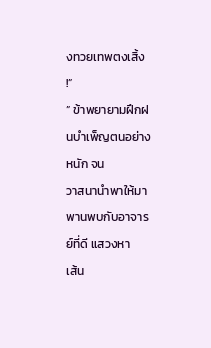งทวยเทพตงเสิ้ง !”
” ข้าพยายามฝึกฝนบำเพ็ญตนอย่างหนัก จน
วาสนานำพาให้มาพานพบกับอาจารย์ที่ดี แสวงหา
เส้น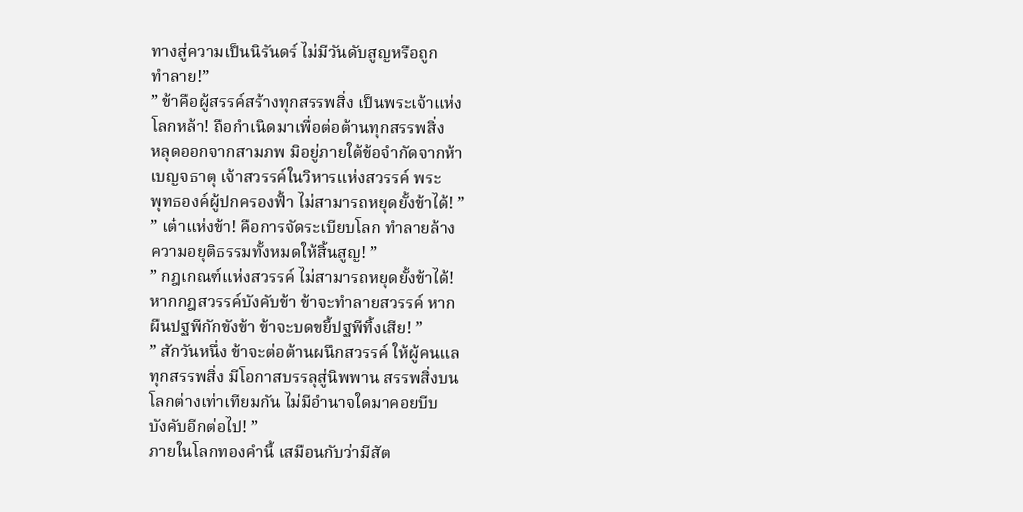ทางสู่ความเป็นนิรันดร์ ไม่มีวันดับสูญหรือถูก
ทำลาย!”
” ข้าคือผู้สรรค์สร้างทุกสรรพสิ่ง เป็นพระเจ้าแห่ง
โลกหล้า! ถือกำเนิดมาเพื่อต่อต้านทุกสรรพสิ่ง
หลุดออกจากสามภพ มิอยู่ภายใต้ข้อจำกัดจากห้า
เบญจธาตุ เจ้าสวรรค์ในวิหารแห่งสวรรค์ พระ
พุทธองค์ผู้ปกครองฟั้า ไม่สามารถหยุดยั้งข้าได้! ”
” เต๋าแห่งข้า! คือการจัดระเบียบโลก ทำลายล้าง
ความอยุติธรรมทั้งหมดให้สิ้นสูญ! ”
” กฎเกณฑ์แห่งสวรรค์ ไม่สามารถหยุดยั้งข้าได้!
หากกฎสวรรค์บังคับข้า ข้าจะทำลายสวรรค์ หาก
ผืนปฐพีกักขังข้า ข้าจะบดขยี้ปฐพีทิ้งเสีย! ”
” สักวันหนึ่ง ข้าจะต่อต้านผนึกสวรรค์ ให้ผู้คนแล
ทุกสรรพสิ่ง มีโอกาสบรรลุสู่นิพพาน สรรพสิ่งบน
โลกต่างเท่าเทียมกัน ไม่มีอำนาจใดมาคอยบีบ
บังคับอีกต่อไป! ”
ภายในโลกทองคำนี้ เสมือนกับว่ามีสัต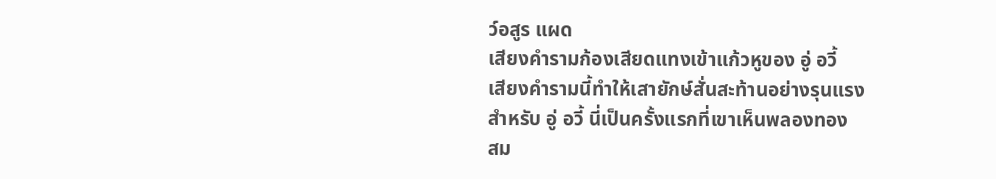ว์อสูร แผด
เสียงคำรามก้องเสียดแทงเข้าแก้วหูของ อู่ อวี้
เสียงคำรามนี้ทำให้เสายักษ์สั่นสะท้านอย่างรุนแรง
สำหรับ อู่ อวี้ นี่เป็นครั้งแรกที่เขาเห็นพลองทอง
สม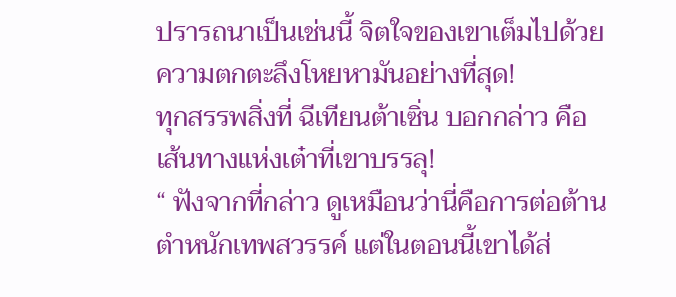ปรารถนาเป็นเช่นนี้ จิตใจของเขาเต็มไปด้วย
ความตกตะลึงโหยหามันอย่างที่สุด!
ทุกสรรพสิ่งที่ ฉีเทียนต้าเซิ่น บอกกล่าว คือ
เส้นทางแห่งเต๋าที่เขาบรรลุ!
“ ฟังจากที่กล่าว ดูเหมือนว่านี่คือการต่อต้าน
ตำหนักเทพสวรรค์ แต่ในตอนนี้เขาได้ส่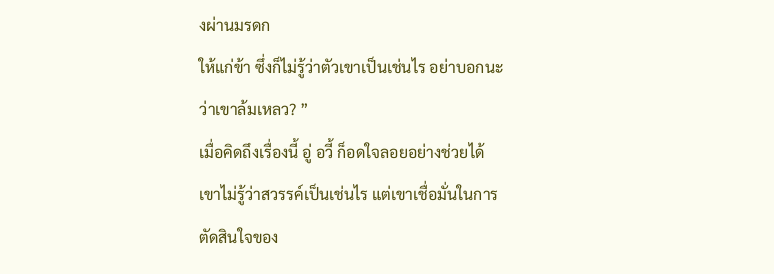งผ่านมรดก
ให้แก่ข้า ซึ่งก็ไม่รู้ว่าตัวเขาเป็นเช่นไร อย่าบอกนะ
ว่าเขาล้มเหลว? ”
เมื่อคิดถึงเรื่องนี้ อู่ อวี้ ก็อดใจลอยอย่างช่วยได้
เขาไม่รู้ว่าสวรรค์เป็นเช่นไร แต่เขาเชื่อมั่นในการ
ตัดสินใจของ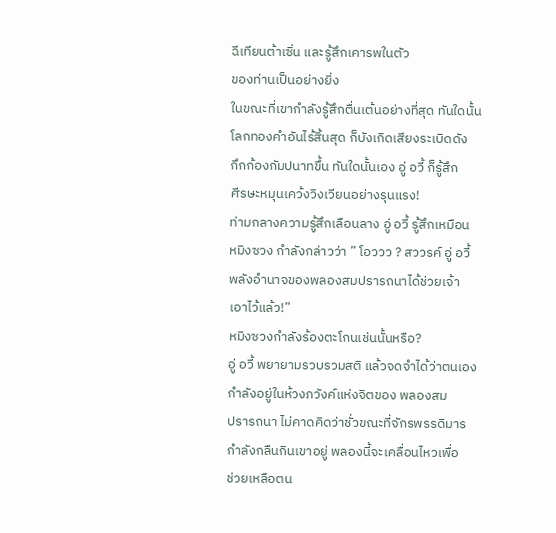ฉีเทียนต้าเซิ่น และรู้สึกเคารพในตัว
ของท่านเป็นอย่างยิ่ง
ในขณะที่เขากำลังรู้สึกตื่นเต้นอย่างที่สุด ทันใดนั้น
โลกทองคำอันไร้สิ้นสุด ก็บังเกิดเสียงระเบิดดัง
กึกก้องกัมปนาทขึ้น ทันใดนั้นเอง อู่ อวี้ ก็รู้สึก
ศีรษะหมุนเคว้งวิงเวียนอย่างรุนแรง!
ท่ามกลางความรู้สึกเลือนลาง อู่ อวี้ รู้สึกเหมือน
หมิงซวง กำลังกล่าวว่า ” โอววว ? สววรค์ อู่ อวี้
พลังอำนาจของพลองสมปรารถนาได้ช่วยเจ้า
เอาไว้แล้ว!”
หมิงซวงกำลังร้องตะโกนเช่นนั้นหรือ?
อู่ อวี้ พยายามรวบรวมสติ แล้วจดจำได้ว่าตนเอง
กำลังอยู่ในห้วงภวังค์แห่งจิตของ พลองสม
ปรารถนา ไม่คาดคิดว่าชั่วขณะที่จักรพรรดิมาร
กำลังกลืนกินเขาอยู่ พลองนี้จะเคลื่อนไหวเพื่อ
ช่วยเหลือตน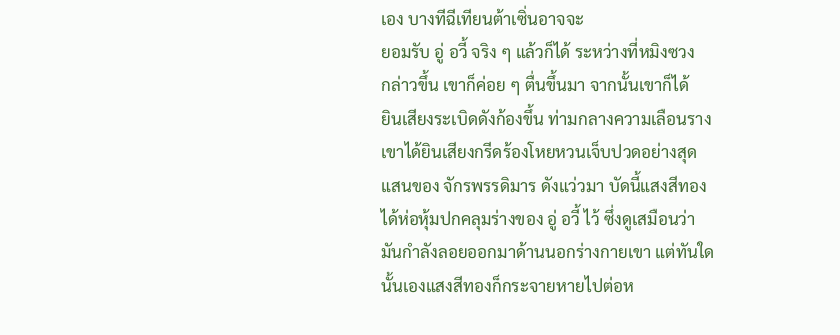เอง บางทีฉีเทียนต้าเซิ่นอาจจะ
ยอมรับ อู่ อวี้ จริง ๆ แล้วก็ได้ ระหว่างที่หมิงซวง
กล่าวขึ้น เขาก็ค่อย ๆ ตื่นขึ้นมา จากนั้นเขาก็ได้
ยินเสียงระเบิดดังก้องขึ้น ท่ามกลางความเลือนราง
เขาได้ยินเสียงกรีดร้องโหยหวนเจ็บปวดอย่างสุด
แสนของ จักรพรรดิมาร ดังแว่วมา บัดนี้แสงสีทอง
ได้ห่อหุ้มปกคลุมร่างของ อู่ อวี้ ไว้ ซึ่งดูเสมือนว่า
มันกำลังลอยออกมาด้านนอกร่างกายเขา แต่ทันใด
นั้นเองแสงสีทองก็กระจายหายไปต่อห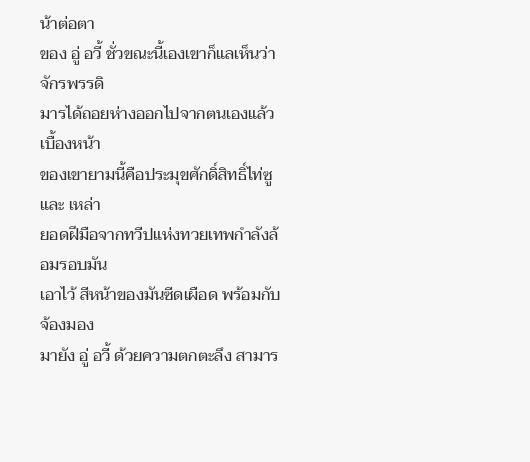น้าต่อตา
ของ อู่ อวี้ ชั่วขณะนี้เองเขาก็แลเห็นว่าจักรพรรดิ
มารได้ถอยห่างออกไปจากตนเองแล้ว เบื้องหน้า
ของเขายามนี้คือประมุขศักดิ์สิทธิ์ไท่ซู และ เหล่า
ยอดฝีมือจากทวีปแห่งทวยเทพกำลังล้อมรอบมัน
เอาไว้ สีหน้าของมันซีดเผือด พร้อมกับจ้องมอง
มายัง อู่ อวี้ ด้วยความตกตะลึง สามาร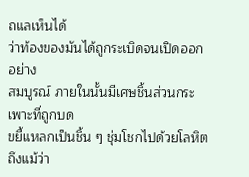ถแลเห็นได้
ว่าท้องของมันได้ถูกระเบิดจนเปิดออกอย่าง
สมบูรณ์ ภายในนั้นมีเศษชิ้นส่วนกระเพาะที่ถูกบด
ขยี้แหลกเป็นชิ้น ๆ ชุ่มโชกไปด้วยโลหิต ถึงแม้ว่า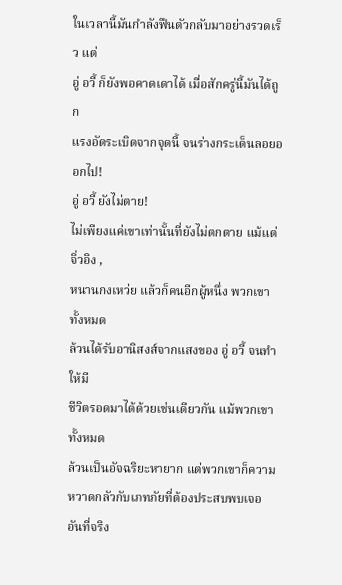ในเวลานี้มันกำลังฟืนตัวกลับมาอย่างรวดเร็ว แต่
อู่ อวี้ ก็ยังพอคาดเดาได้ เมื่อสักครู่นี้มันได้ถูก
แรงอัดระเบิดจากจุดนี้ จนร่างกระเด็นลอยออกไป!
อู่ อวี้ ยังไม่ตาย!
ไม่เพียงแค่เขาเท่านั้นที่ยังไม่ตกตาย แม้แต่ จิ่วอิง ,
หนานกงเหว่ย แล้วก็คนอีกผู้หนึ่ง พวกเขาทั้งหมด
ล้วนได้รับอานิสงส์จากแสงของ อู่ อวี้ จนทำให้มี
ชีวิตรอดมาได้ด้วยเช่นเดียวกัน แม้พวกเขาทั้งหมด
ล้วนเป็นอัจฉริยะหายาก แต่พวกเขาก็ความ
หวาดกลัวกับเภทภัยที่ต้องประสบพบเจอ อันที่จริง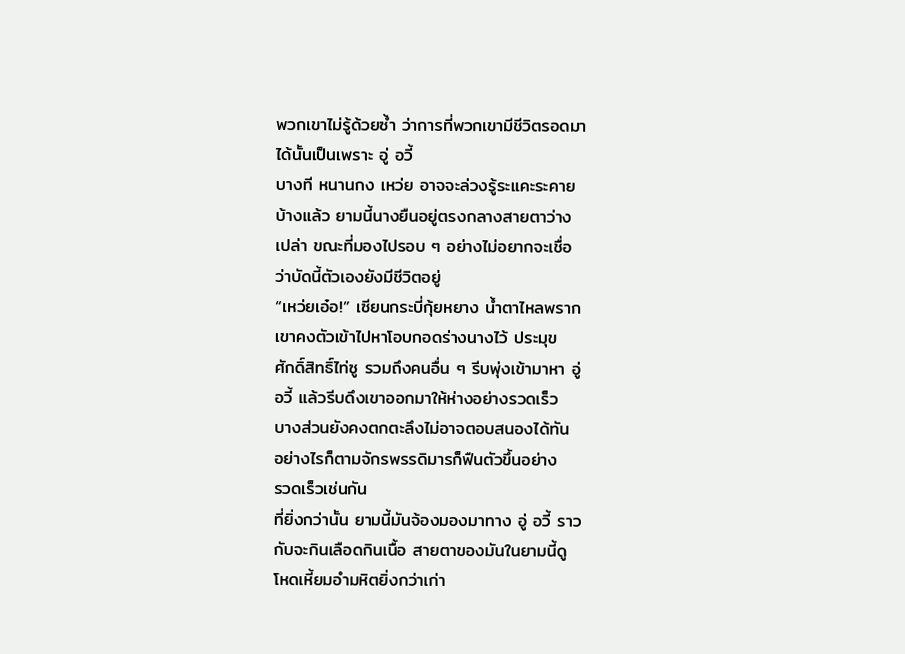พวกเขาไม่รู้ด้วยซ้ำ ว่าการที่พวกเขามีชีวิตรอดมา
ได้นั้นเป็นเพราะ อู่ อวี้
บางที หนานกง เหว่ย อาจจะล่วงรู้ระแคะระคาย
บ้างแล้ว ยามนี้นางยืนอยู่ตรงกลางสายตาว่าง
เปล่า ขณะที่มองไปรอบ ๆ อย่างไม่อยากจะเชื่อ
ว่าบัดนี้ตัวเองยังมีชีวิตอยู่
“เหว่ยเอ๋อ!” เซียนกระบี่กุ้ยหยาง น้ำตาไหลพราก
เขาคงตัวเข้าไปหาโอบกอดร่างนางไว้ ประมุข
ศักดิ์สิทธิ์ไท่ซู รวมถึงคนอื่น ๆ รีบพุ่งเข้ามาหา อู่
อวี้ แล้วรีบดึงเขาออกมาให้ห่างอย่างรวดเร็ว
บางส่วนยังคงตกตะลึงไม่อาจตอบสนองได้ทัน
อย่างไรก็ตามจักรพรรดิมารก็ฟืนตัวขึ้นอย่าง
รวดเร็วเช่นกัน
ที่ยิ่งกว่านั้น ยามนี้มันจ้องมองมาทาง อู่ อวี้ ราว
กับจะกินเลือดกินเนื้อ สายตาของมันในยามนี้ดู
โหดเหี้ยมอำมหิตยิ่งกว่าเก่า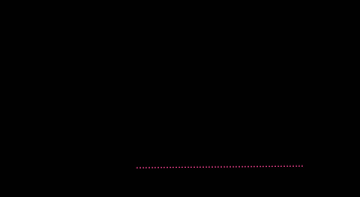………………………………………………..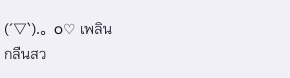(´▽`).。o♡ เพลิน
กลืนสว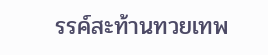รรค์สะท้านทวยเทพ